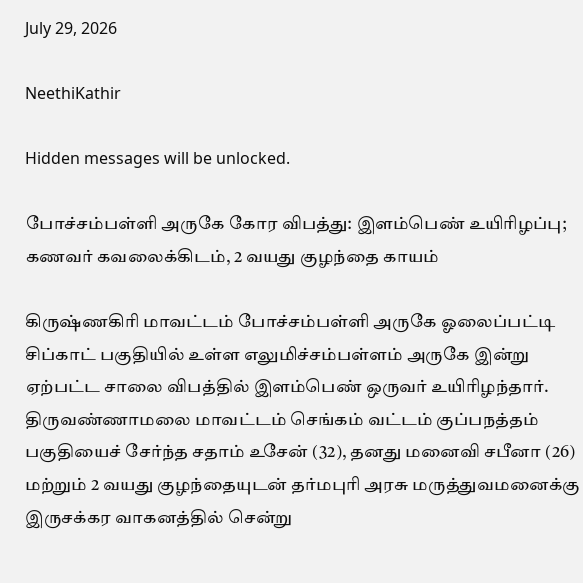July 29, 2026

NeethiKathir

Hidden messages will be unlocked.

போச்சம்பள்ளி அருகே கோர விபத்து: இளம்பெண் உயிரிழப்பு; கணவர் கவலைக்கிடம், 2 வயது குழந்தை காயம்

கிருஷ்ணகிரி மாவட்டம் போச்சம்பள்ளி அருகே ஓலைப்பட்டி சிப்காட் பகுதியில் உள்ள எலுமிச்சம்பள்ளம் அருகே இன்று ஏற்பட்ட சாலை விபத்தில் இளம்பெண் ஒருவர் உயிரிழந்தார்.
திருவண்ணாமலை மாவட்டம் செங்கம் வட்டம் குப்பநத்தம் பகுதியைச் சேர்ந்த சதாம் உசேன் (32), தனது மனைவி சபீனா (26) மற்றும் 2 வயது குழந்தையுடன் தர்மபுரி அரசு மருத்துவமனைக்கு இருசக்கர வாகனத்தில் சென்று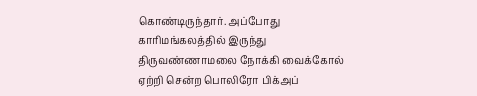கொண்டிருந்தார். அப்போது காரிமங்கலத்தில் இருந்து திருவண்ணாமலை நோக்கி வைக்கோல் ஏற்றி சென்ற பொலிரோ பிக்அப்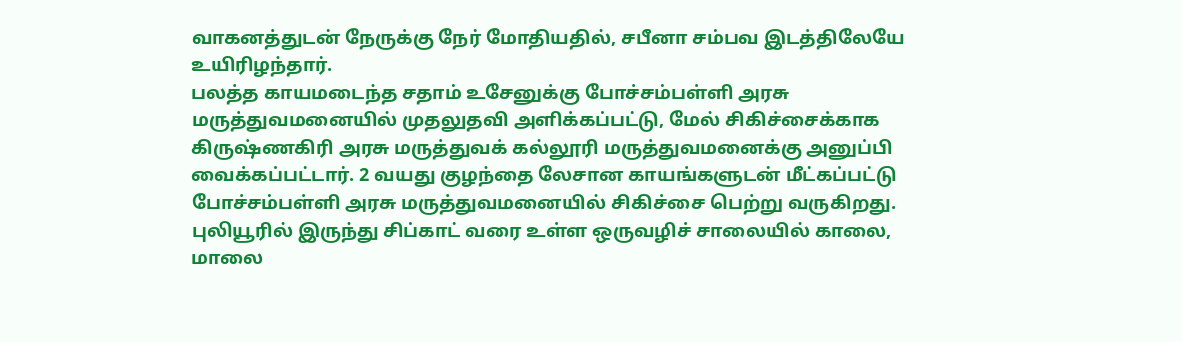வாகனத்துடன் நேருக்கு நேர் மோதியதில், சபீனா சம்பவ இடத்திலேயே உயிரிழந்தார்.
பலத்த காயமடைந்த சதாம் உசேனுக்கு போச்சம்பள்ளி அரசு மருத்துவமனையில் முதலுதவி அளிக்கப்பட்டு, மேல் சிகிச்சைக்காக கிருஷ்ணகிரி அரசு மருத்துவக் கல்லூரி மருத்துவமனைக்கு அனுப்பி வைக்கப்பட்டார். 2 வயது குழந்தை லேசான காயங்களுடன் மீட்கப்பட்டு போச்சம்பள்ளி அரசு மருத்துவமனையில் சிகிச்சை பெற்று வருகிறது.
புலியூரில் இருந்து சிப்காட் வரை உள்ள ஒருவழிச் சாலையில் காலை, மாலை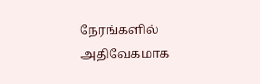நேரங்களில் அதிவேகமாக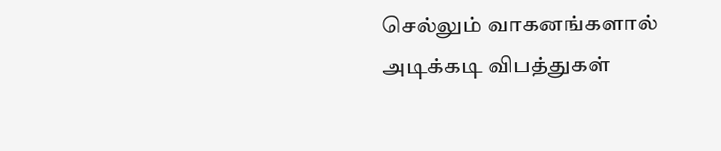செல்லும் வாகனங்களால் அடிக்கடி விபத்துகள்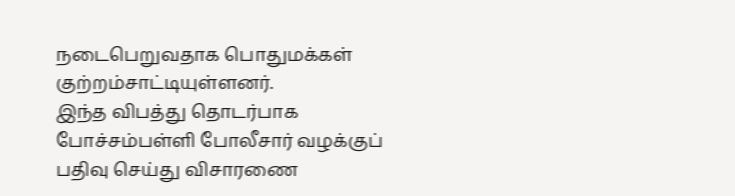நடைபெறுவதாக பொதுமக்கள் குற்றம்சாட்டியுள்ளனர்.
இந்த விபத்து தொடர்பாக போச்சம்பள்ளி போலீசார் வழக்குப் பதிவு செய்து விசாரணை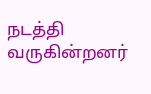நடத்தி வருகின்றனர்